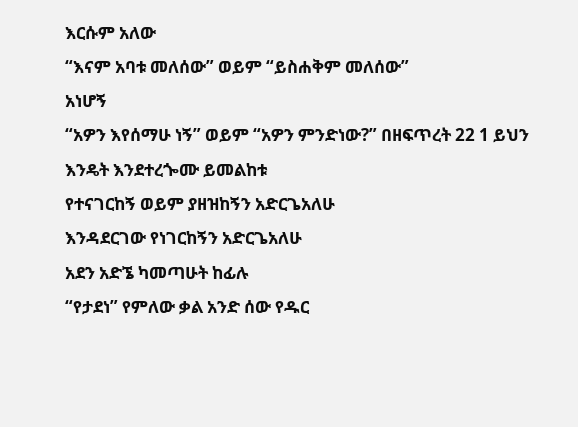እርሱም አለው
“እናም አባቱ መለሰው” ወይም “ይስሐቅም መለሰው”
አነሆኝ
“አዎን እየሰማሁ ነኝ” ወይም “አዎን ምንድነው?” በዘፍጥረት 22 1 ይህን እንዴት እንደተረጐሙ ይመልከቱ
የተናገርከኝ ወይም ያዘዝከኝን አድርጌአለሁ
እንዳደርገው የነገርከኝን አድርጌአለሁ
አደን አድኜ ካመጣሁት ከፊሉ
“የታደነ” የምለው ቃል አንድ ሰው የዱር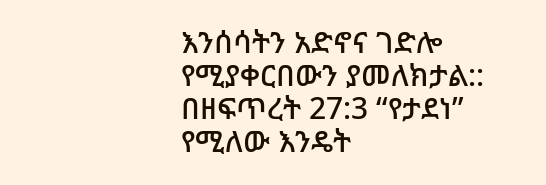እንሰሳትን አድኖና ገድሎ የሚያቀርበውን ያመለክታል:: በዘፍጥረት 27:3 “የታደነ” የሚለው እንዴት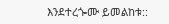እንደተረጐሙ ይመልከቱ::